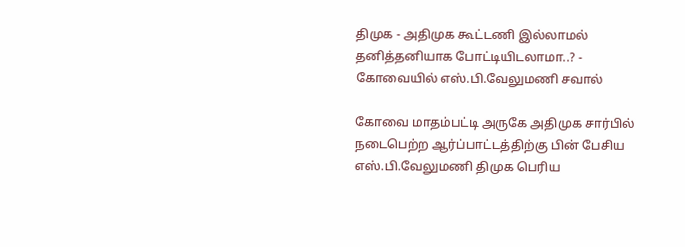திமுக - அதிமுக கூட்டணி இல்லாமல் தனித்தனியாக போட்டியிடலாமா..? - கோவையில் எஸ்.பி.வேலுமணி சவால்

கோவை மாதம்பட்டி அருகே அதிமுக சார்பில் நடைபெற்ற ஆர்ப்பாட்டத்திற்கு பின் பேசிய எஸ்.பி.வேலுமணி திமுக பெரிய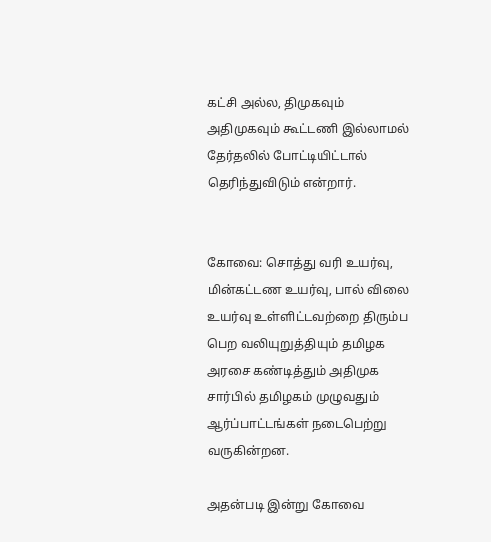கட்சி அல்ல, திமுகவும் அதிமுகவும் கூட்டணி இல்லாமல் தேர்தலில் போட்டியிட்டால் தெரிந்துவிடும் என்றார்.


கோவை: சொத்து வரி உயர்வு, மின்கட்டண உயர்வு, பால் விலை உயர்வு உள்ளிட்டவற்றை திரும்ப பெற வலியுறுத்தியும் தமிழக அரசை கண்டித்தும் அதிமுக சார்பில் தமிழகம் முழுவதும் ஆர்ப்பாட்டங்கள் நடைபெற்று வருகின்றன.

அதன்படி இன்று கோவை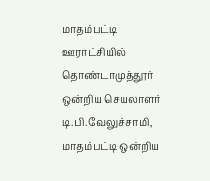மாதம்பட்டி ஊராட்சியில் தொண்டாமுத்தூர் ஒன்றிய செயலாளர் டி.பி.வேலுச்சாமி, மாதம்பட்டி ஒன்றிய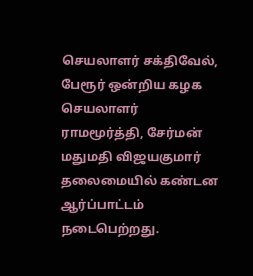செயலாளர் சக்திவேல், பேரூர் ஒன்றிய கழக செயலாளர் ராமமூர்த்தி, சேர்மன் மதுமதி விஜயகுமார் தலைமையில் கண்டன ஆர்ப்பாட்டம் நடைபெற்றது.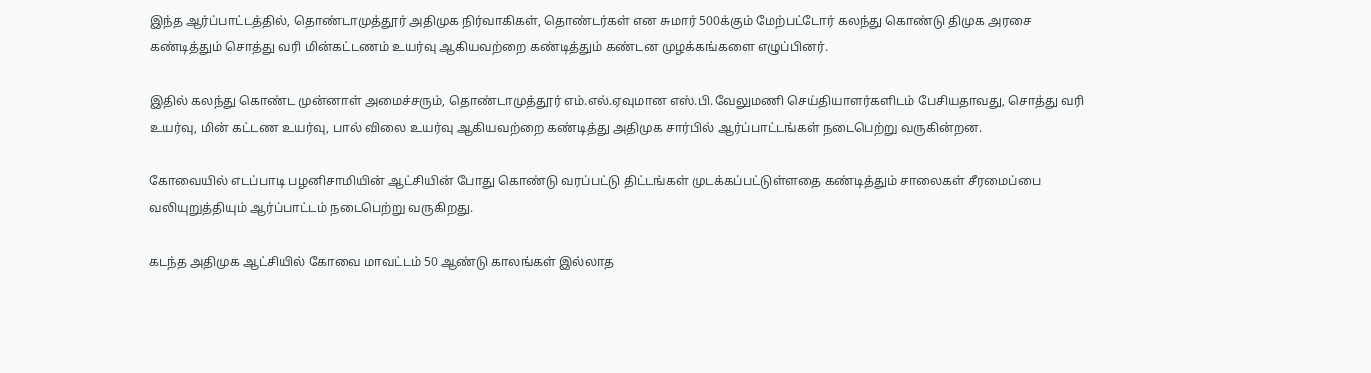இந்த ஆர்ப்பாட்டத்தில், தொண்டாமுத்தூர் அதிமுக நிர்வாகிகள், தொண்டர்கள் என சுமார் 500க்கும் மேற்பட்டோர் கலந்து கொண்டு திமுக அரசை கண்டித்தும் சொத்து வரி மின்கட்டணம் உயர்வு ஆகியவற்றை கண்டித்தும் கண்டன முழக்கங்களை எழுப்பினர்.

இதில் கலந்து கொண்ட முன்னாள் அமைச்சரும், தொண்டாமுத்தூர் எம்.எல்.ஏவுமான எஸ்.பி.வேலுமணி செய்தியாளர்களிடம் பேசியதாவது, சொத்து வரி உயர்வு, மின் கட்டண உயர்வு, பால் விலை உயர்வு ஆகியவற்றை கண்டித்து அதிமுக சார்பில் ஆர்ப்பாட்டங்கள் நடைபெற்று வருகின்றன.

கோவையில் எடப்பாடி பழனிசாமியின் ஆட்சியின் போது கொண்டு வரப்பட்டு திட்டங்கள் முடக்கப்பட்டுள்ளதை கண்டித்தும் சாலைகள் சீரமைப்பை வலியுறுத்தியும் ஆர்ப்பாட்டம் நடைபெற்று வருகிறது.

கடந்த அதிமுக ஆட்சியில் கோவை மாவட்டம் 50 ஆண்டு காலங்கள் இல்லாத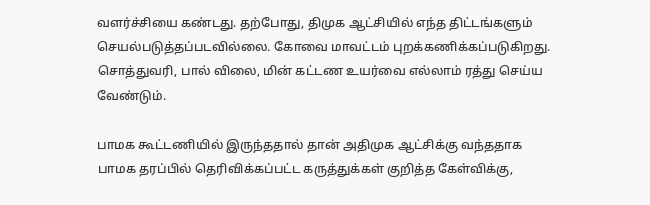வளர்ச்சியை கண்டது. தற்போது, திமுக ஆட்சியில் எந்த திட்டங்களும் செயல்படுத்தப்படவில்லை. கோவை மாவட்டம் புறக்கணிக்கப்படுகிறது. சொத்துவரி, பால் விலை, மின் கட்டண உயர்வை எல்லாம் ரத்து செய்ய வேண்டும்.

பாமக கூட்டணியில் இருந்ததால் தான் அதிமுக ஆட்சிக்கு வந்ததாக பாமக தரப்பில் தெரிவிக்கப்பட்ட கருத்துக்கள் குறித்த கேள்விக்கு,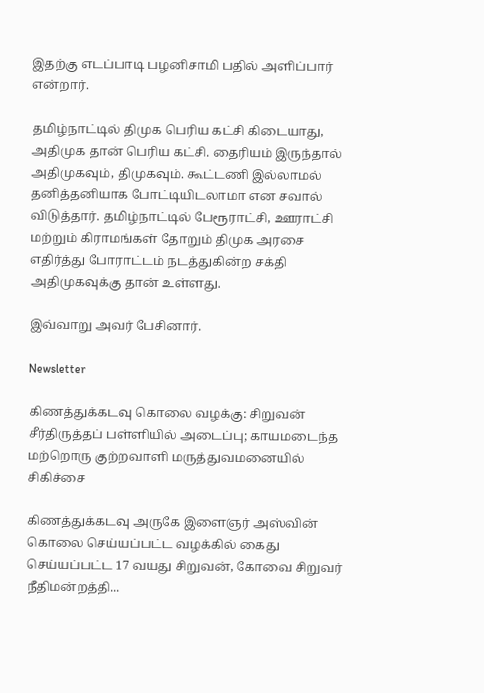இதற்கு எடப்பாடி பழனிசாமி பதில் அளிப்பார் என்றார்.

தமிழ்நாட்டில் திமுக பெரிய கட்சி கிடையாது, அதிமுக தான் பெரிய கட்சி. தைரியம் இருந்தால் அதிமுகவும், திமுகவும். கூட்டணி இல்லாமல் தனித்தனியாக போட்டியிடலாமா என சவால் விடுத்தார். தமிழ்நாட்டில் பேரூராட்சி, ஊராட்சி மற்றும் கிராமங்கள் தோறும் திமுக அரசை எதிர்த்து போராட்டம் நடத்துகின்ற சக்தி அதிமுகவுக்கு தான் உள்ளது.

இவ்வாறு அவர் பேசினார்.

Newsletter

கிணத்துக்கடவு கொலை வழக்கு: சிறுவன் சீர்திருத்தப் பள்ளியில் அடைப்பு; காயமடைந்த மற்றொரு குற்றவாளி மருத்துவமனையில் சிகிச்சை

கிணத்துக்கடவு அருகே இளைஞர் அஸ்வின் கொலை செய்யப்பட்ட வழக்கில் கைது செய்யப்பட்ட 17 வயது சிறுவன், கோவை சிறுவர் நீதிமன்றத்தி...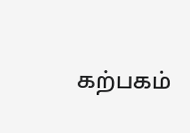கற்பகம்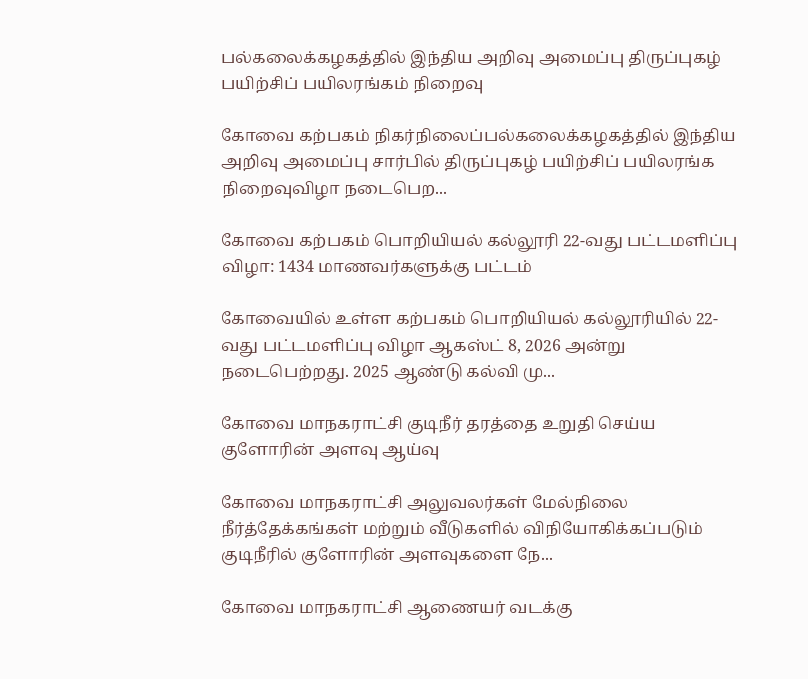பல்கலைக்கழகத்தில் இந்திய அறிவு அமைப்பு திருப்புகழ் பயிற்சிப் பயிலரங்கம் நிறைவு

கோவை கற்பகம் நிகர்நிலைப்பல்கலைக்கழகத்தில் இந்திய அறிவு அமைப்பு சார்பில் திருப்புகழ் பயிற்சிப் பயிலரங்க நிறைவுவிழா நடைபெற...

கோவை கற்பகம் பொறியியல் கல்லூரி 22-வது பட்டமளிப்பு விழா: 1434 மாணவர்களுக்கு பட்டம்

கோவையில் உள்ள கற்பகம் பொறியியல் கல்லூரியில் 22-வது பட்டமளிப்பு விழா ஆகஸ்ட் 8, 2026 அன்று நடைபெற்றது. 2025 ஆண்டு கல்வி மு...

கோவை மாநகராட்சி குடிநீர் தரத்தை உறுதி செய்ய குளோரின் அளவு ஆய்வு

கோவை மாநகராட்சி அலுவலர்கள் மேல்நிலை நீர்த்தேக்கங்கள் மற்றும் வீடுகளில் விநியோகிக்கப்படும் குடிநீரில் குளோரின் அளவுகளை நே...

கோவை மாநகராட்சி ஆணையர் வடக்கு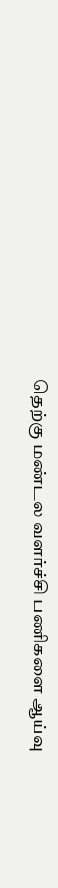தெற்கு மண்டல வளர்ச்சி பணிகளை ஆய்வு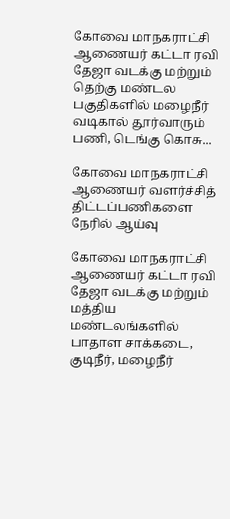கோவை மாநகராட்சி ஆணையர் கட்டா ரவி தேஜா வடக்கு மற்றும் தெற்கு மண்டல பகுதிகளில் மழைநீர் வடிகால் தூர்வாரும் பணி, டெங்கு கொசு...

கோவை மாநகராட்சி ஆணையர் வளர்ச்சித் திட்டப்பணிகளை நேரில் ஆய்வு

கோவை மாநகராட்சி ஆணையர் கட்டா ரவி தேஜா வடக்கு மற்றும் மத்திய மண்டலங்களில் பாதாள சாக்கடை, குடிநீர், மழைநீர்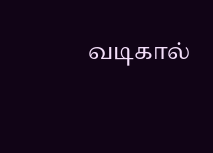வடிகால்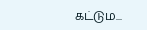கட்டும...